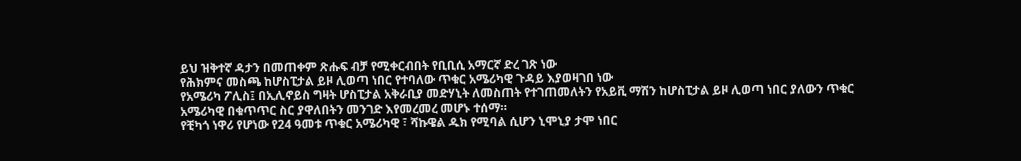ይህ ዝቅተኛ ዳታን በመጠቀም ጽሑፍ ብቻ የሚቀርብበት የቢቢሲ አማርኛ ድረ ገጽ ነው
የሕክምና መስጫ ከሆስፒታል ይዞ ሊወጣ ነበር የተባለው ጥቁር አሜሪካዊ ጉዳይ እያወዛገበ ነው
የአሜሪካ ፖሊስ፤ በኢሊኖይስ ግዛት ሆስፒታል አቅራቢያ መድሃኒት ለመስጠት የተገጠመለትን የአይቪ ማሽን ከሆስፒታል ይዞ ሊወጣ ነበር ያለውን ጥቁር አሜሪካዊ በቁጥጥር ስር ያዋለበትን መንገድ እየመረመረ መሆኑ ተሰማ።
የቺካጎ ነዋሪ የሆነው የ24 ዓመቱ ጥቁር አሜሪካዊ ፣ ሻኩዌል ዱክ የሚባል ሲሆን ኒሞኒያ ታሞ ነበር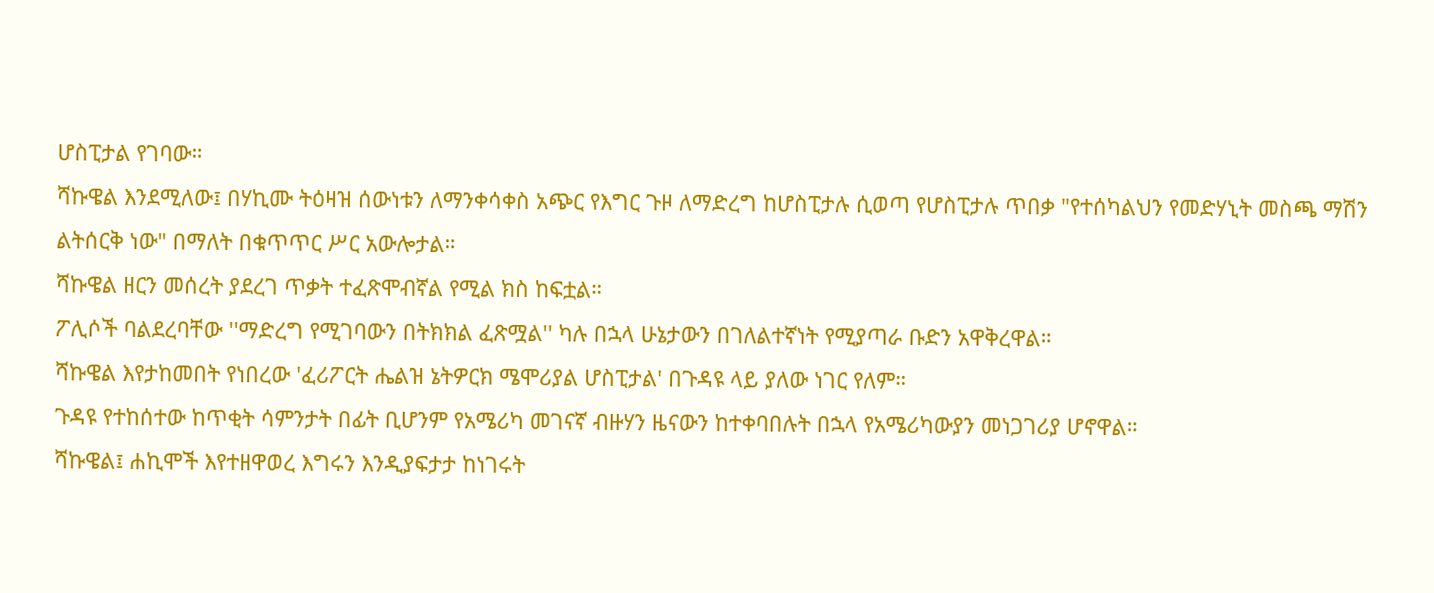ሆስፒታል የገባው።
ሻኩዌል እንደሚለው፤ በሃኪሙ ትዕዛዝ ሰውነቱን ለማንቀሳቀስ አጭር የእግር ጉዞ ለማድረግ ከሆስፒታሉ ሲወጣ የሆስፒታሉ ጥበቃ "የተሰካልህን የመድሃኒት መስጫ ማሽን ልትሰርቅ ነው" በማለት በቁጥጥር ሥር አውሎታል።
ሻኩዌል ዘርን መሰረት ያደረገ ጥቃት ተፈጽሞብኛል የሚል ክስ ከፍቷል።
ፖሊሶች ባልደረባቸው ''ማድረግ የሚገባውን በትክክል ፈጽሟል'' ካሉ በኋላ ሁኔታውን በገለልተኛነት የሚያጣራ ቡድን አዋቅረዋል።
ሻኩዌል እየታከመበት የነበረው 'ፈሪፖርት ሔልዝ ኔትዎርክ ሜሞሪያል ሆስፒታል' በጉዳዩ ላይ ያለው ነገር የለም።
ጉዳዩ የተከሰተው ከጥቂት ሳምንታት በፊት ቢሆንም የአሜሪካ መገናኛ ብዙሃን ዜናውን ከተቀባበሉት በኋላ የአሜሪካውያን መነጋገሪያ ሆኖዋል።
ሻኩዌል፤ ሐኪሞች እየተዘዋወረ እግሩን እንዲያፍታታ ከነገሩት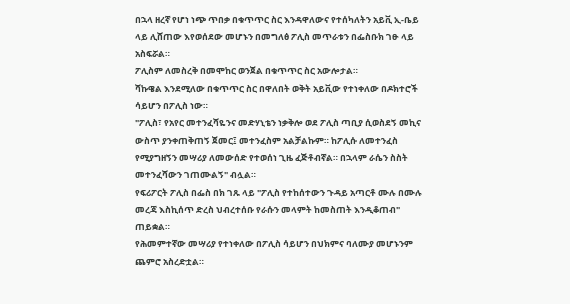በኋላ ዘረኛ የሆነ ነጭ ጥበቃ በቁጥጥር ስር እንዳዋለውና የተሰካለትን አይቪ ኢ-ቤይ ላይ ሊሸጠው እየወሰደው መሆኑን በመግለፅ ፖሊስ መጥራቱን በፌስቡክ ገፁ ላይ አስፍሯል።
ፖሊስም ለመስረቅ በመሞከር ወንጀል በቁጥጥር ስር አውሎታል።
ሻኩዌል እንደሚለው በቁጥጥር ስር በዋለበት ወቅት አይቪው የተነቀለው በዶክተሮች ሳይሆን በፖሊስ ነው።
"ፖሊስ፣ የአየር መተንፈሻዬንና መድሃኒቴን ነቃቅሎ ወደ ፖሊስ ጣቢያ ሲወስደኝ መኪና ውስጥ ያንቀጠቅጠኝ ጀመር፤ መተንፈስም አልቻልኩም። ከፖሊሱ ለመተንፈስ የሚያግዘኝን መሣሪያ ለመውሰድ የተወሰነ ጊዜ ፈጅቶብኛል። በኋላም ራሴን ስስት መተንፈሻውን ገጠሙልኝ" ብሏል።
የፍሪፖርት ፖሊስ በፌስ በክ ገጹ ላይ "ፖሊስ የተከሰተውን ጉዳይ አጣርቶ ሙሉ በሙሉ መረጃ እስኪሰጥ ድረስ ህብረተሰቡ የራሱን መላምት ከመስጠት እንዲቆጠብ" ጠይቋል።
የሕመምተኛው መሣሪያ የተነቀለው በፖሊስ ሳይሆን በህክምና ባለሙያ መሆኑንም ጨምሮ አስረድቷል።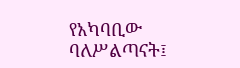የአካባቢው ባለሥልጣናት፤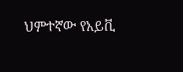ህምተኛው የአይቪ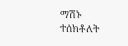ማሽኑ ተሰክቶለት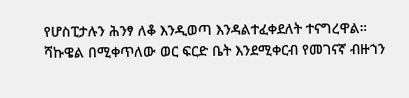የሆስፒታሉን ሕንፃ ለቆ እንዲወጣ እንዳልተፈቀደለት ተናግረዋል።
ሻኩዌል በሚቀጥለው ወር ፍርድ ቤት እንደሚቀርብ የመገናኛ ብዙኀን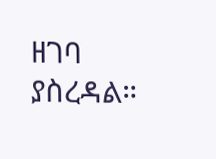ዘገባ ያስረዳል።